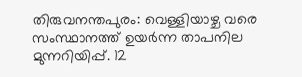തിരുവനന്തപുരം: വെള്ളിയാഴ്ച വരെ സംസ്ഥാനത്ത് ഉയർന്ന താപനില മുന്നറിയിപ്പ്. 12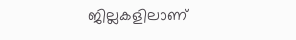ജില്ലകളിലാണ്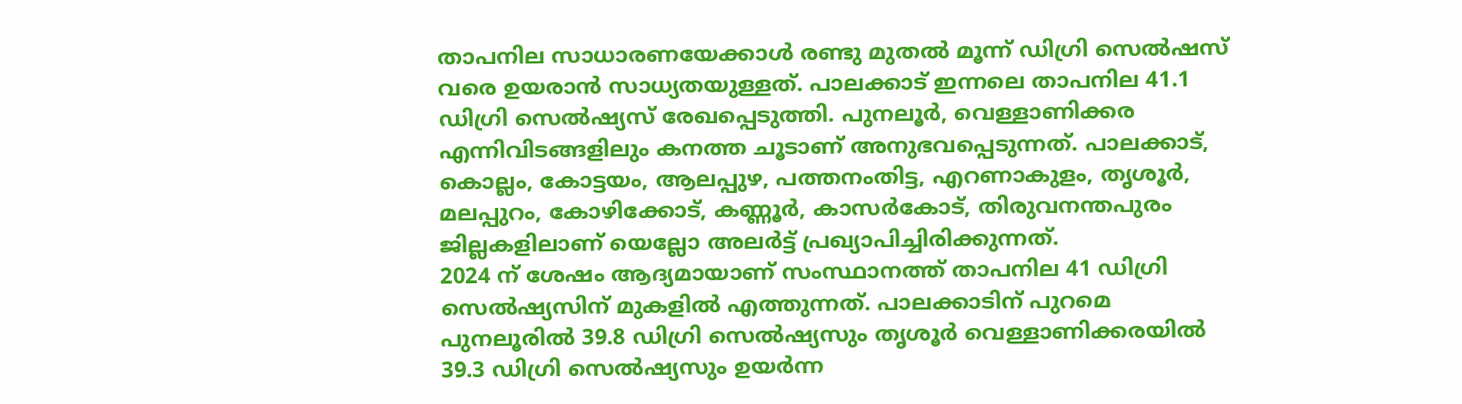താപനില സാധാരണയേക്കാൾ രണ്ടു മുതൽ മൂന്ന് ഡിഗ്രി സെൽഷസ് വരെ ഉയരാൻ സാധ്യതയുള്ളത്. പാലക്കാട് ഇന്നലെ താപനില 41.1 ഡിഗ്രി സെൽഷ്യസ് രേഖപ്പെടുത്തി. പുനലൂർ, വെള്ളാണിക്കര എന്നിവിടങ്ങളിലും കനത്ത ചൂടാണ് അനുഭവപ്പെടുന്നത്. പാലക്കാട്, കൊല്ലം, കോട്ടയം, ആലപ്പുഴ, പത്തനംതിട്ട, എറണാകുളം, തൃശൂർ, മലപ്പുറം, കോഴിക്കോട്, കണ്ണൂർ, കാസർകോട്, തിരുവനന്തപുരം ജില്ലകളിലാണ് യെല്ലോ അലർട്ട് പ്രഖ്യാപിച്ചിരിക്കുന്നത്.
2024 ന് ശേഷം ആദ്യമായാണ് സംസ്ഥാനത്ത് താപനില 41 ഡിഗ്രി സെൽഷ്യസിന് മുകളിൽ എത്തുന്നത്. പാലക്കാടിന് പുറമെ പുനലൂരിൽ 39.8 ഡിഗ്രി സെൽഷ്യസും തൃശൂർ വെള്ളാണിക്കരയിൽ 39.3 ഡിഗ്രി സെൽഷ്യസും ഉയർന്ന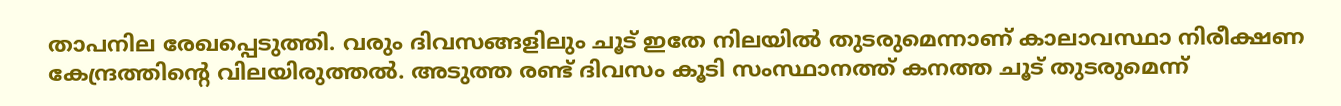താപനില രേഖപ്പെടുത്തി. വരും ദിവസങ്ങളിലും ചൂട് ഇതേ നിലയിൽ തുടരുമെന്നാണ് കാലാവസ്ഥാ നിരീക്ഷണ കേന്ദ്രത്തിന്റെ വിലയിരുത്തൽ. അടുത്ത രണ്ട് ദിവസം കൂടി സംസ്ഥാനത്ത് കനത്ത ചൂട് തുടരുമെന്ന്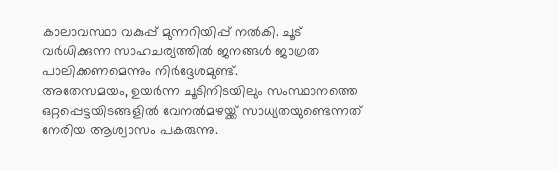കാലാവസ്ഥാ വകുപ്പ് മുന്നറിയിപ്പ് നൽകി. ചൂട് വർധിക്കുന്ന സാഹചര്യത്തിൽ ജനങ്ങൾ ജാഗ്രത പാലിക്കണമെന്നും നിർദ്ദേശമുണ്ട്.
അതേസമയം, ഉയർന്ന ചൂടിനിടയിലും സംസ്ഥാനത്തെ ഒറ്റപ്പെട്ടയിടങ്ങളിൽ വേനൽമഴയ്ക്ക് സാധ്യതയുണ്ടെന്നത് നേരിയ ആശ്വാസം പകരുന്നു.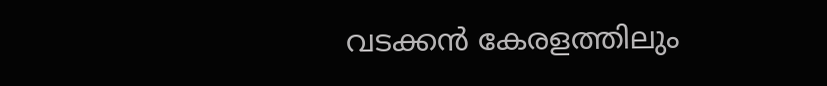വടക്കൻ കേരളത്തിലും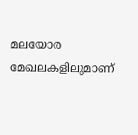മലയോര മേഖലകളിലുമാണ്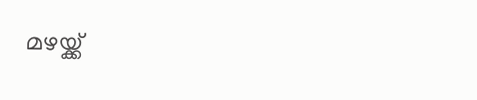മഴയ്ക്ക്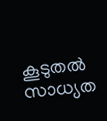കൂടുതൽ സാധ്യത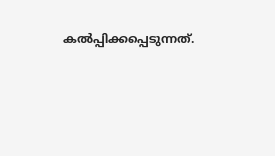കൽപ്പിക്കപ്പെടുന്നത്.